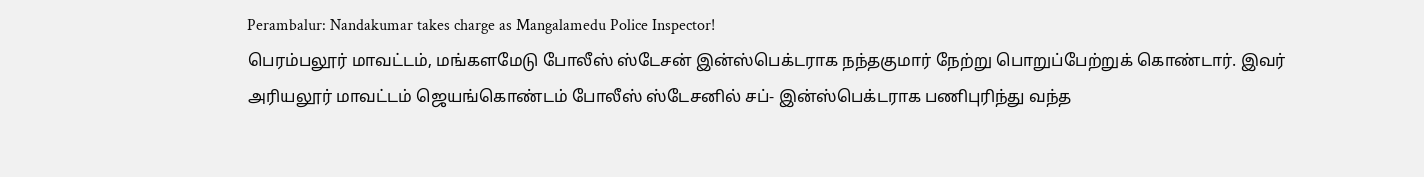Perambalur: Nandakumar takes charge as Mangalamedu Police Inspector!
பெரம்பலூர் மாவட்டம், மங்களமேடு போலீஸ் ஸ்டேசன் இன்ஸ்பெக்டராக நந்தகுமார் நேற்று பொறுப்பேற்றுக் கொண்டார். இவர் அரியலூர் மாவட்டம் ஜெயங்கொண்டம் போலீஸ் ஸ்டேசனில் சப்- இன்ஸ்பெக்டராக பணிபுரிந்து வந்த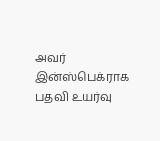அவர் இன்ஸ்பெக்ராக பதவி உயர்வு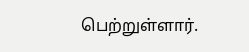பெற்றுள்ளார்.